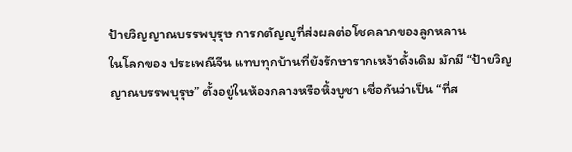ป้ายวิญญาณบรรพบุรุษ การกตัญญูที่ส่งผลต่อโชคลาภของลูกหลาน
ในโลกของ ประเพณีจีน แทบทุกบ้านที่ยังรักษารากเหง้าดั้งเดิม มักมี “ป้ายวิญญาณบรรพบุรุษ” ตั้งอยู่ในห้องกลางหรือหิ้งบูชา เชื่อกันว่าเป็น “ที่ส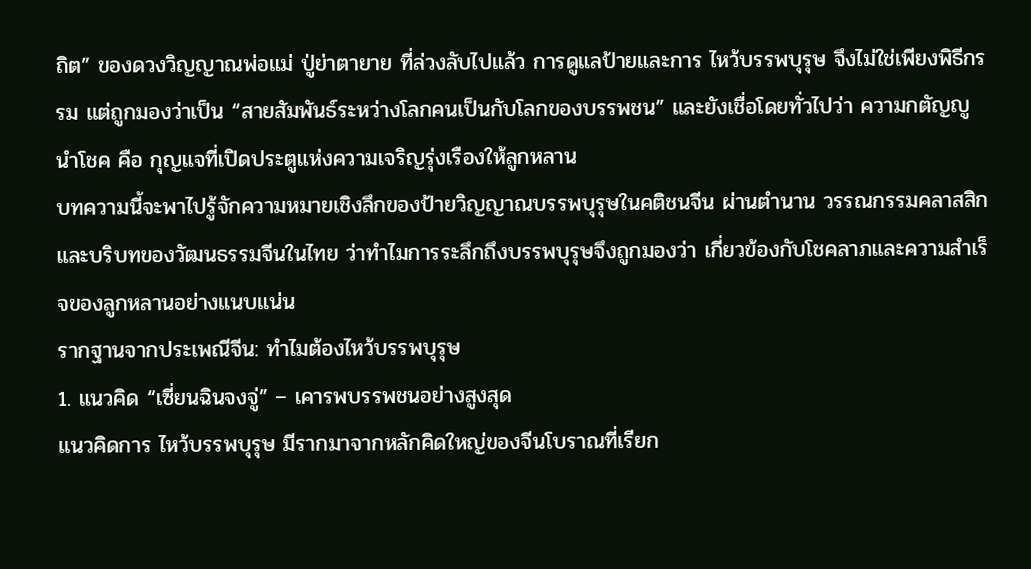ถิต” ของดวงวิญญาณพ่อแม่ ปู่ย่าตายาย ที่ล่วงลับไปแล้ว การดูแลป้ายและการ ไหว้บรรพบุรุษ จึงไม่ใช่เพียงพิธีกรรม แต่ถูกมองว่าเป็น “สายสัมพันธ์ระหว่างโลกคนเป็นกับโลกของบรรพชน” และยังเชื่อโดยทั่วไปว่า ความกตัญญูนำโชค คือ กุญแจที่เปิดประตูแห่งความเจริญรุ่งเรืองให้ลูกหลาน
บทความนี้จะพาไปรู้จักความหมายเชิงลึกของป้ายวิญญาณบรรพบุรุษในคติชนจีน ผ่านตำนาน วรรณกรรมคลาสสิก และบริบทของวัฒนธรรมจีนในไทย ว่าทำไมการระลึกถึงบรรพบุรุษจึงถูกมองว่า เกี่ยวข้องกับโชคลาภและความสำเร็จของลูกหลานอย่างแนบแน่น
รากฐานจากประเพณีจีน: ทำไมต้องไหว้บรรพบุรุษ
1. แนวคิด “เซี่ยนฉินจงจู่” – เคารพบรรพชนอย่างสูงสุด
แนวคิดการ ไหว้บรรพบุรุษ มีรากมาจากหลักคิดใหญ่ของจีนโบราณที่เรียก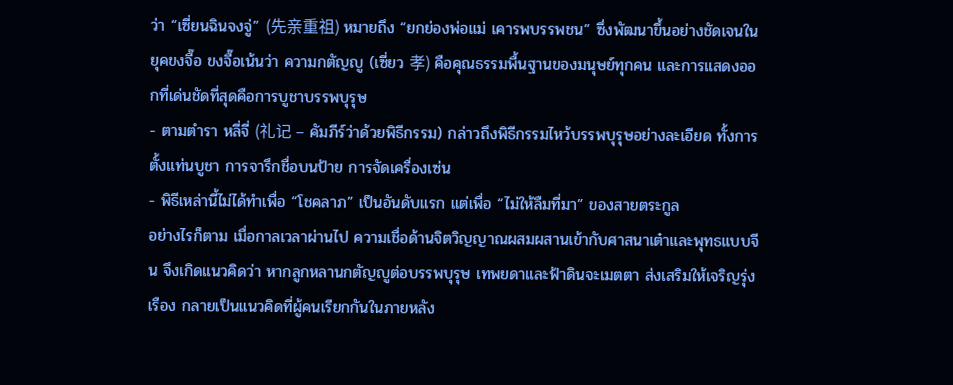ว่า “เซี่ยนฉินจงจู่” (先亲重祖) หมายถึง “ยกย่องพ่อแม่ เคารพบรรพชน” ซึ่งพัฒนาขึ้นอย่างชัดเจนในยุคขงจื๊อ ขงจื๊อเน้นว่า ความกตัญญู (เซี่ยว 孝) คือคุณธรรมพื้นฐานของมนุษย์ทุกคน และการแสดงออกที่เด่นชัดที่สุดคือการบูชาบรรพบุรุษ
- ตามตำรา หลี่จี่ (礼记 – คัมภีร์ว่าด้วยพิธีกรรม) กล่าวถึงพิธีกรรมไหว้บรรพบุรุษอย่างละเอียด ทั้งการตั้งแท่นบูชา การจารึกชื่อบนป้าย การจัดเครื่องเซ่น
- พิธีเหล่านี้ไม่ได้ทำเพื่อ “โชคลาภ” เป็นอันดับแรก แต่เพื่อ “ไม่ให้ลืมที่มา” ของสายตระกูล
อย่างไรก็ตาม เมื่อกาลเวลาผ่านไป ความเชื่อด้านจิตวิญญาณผสมผสานเข้ากับศาสนาเต๋าและพุทธแบบจีน จึงเกิดแนวคิดว่า หากลูกหลานกตัญญูต่อบรรพบุรุษ เทพยดาและฟ้าดินจะเมตตา ส่งเสริมให้เจริญรุ่งเรือง กลายเป็นแนวคิดที่ผู้คนเรียกกันในภายหลัง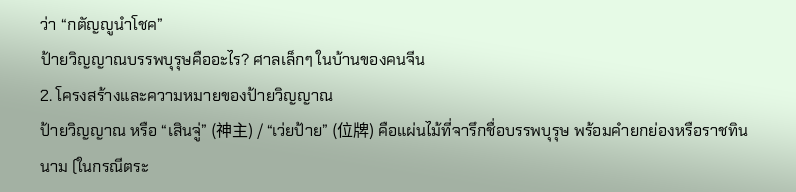ว่า “กตัญญูนำโชค”
ป้ายวิญญาณบรรพบุรุษคืออะไร? ศาลเล็กๆ ในบ้านของคนจีน
2. โครงสร้างและความหมายของป้ายวิญญาณ
ป้ายวิญญาณ หรือ “เสินจู่” (神主) / “เว่ยป้าย” (位牌) คือแผ่นไม้ที่จารึกชื่อบรรพบุรุษ พร้อมคำยกย่องหรือราชทินนาม (ในกรณีตระ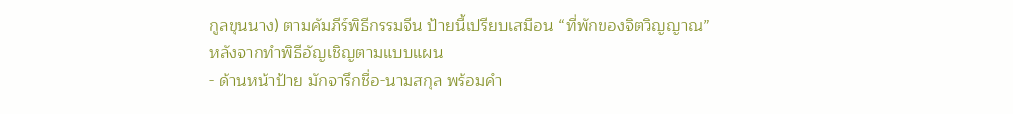กูลขุนนาง) ตามคัมภีร์พิธีกรรมจีน ป้ายนี้เปรียบเสมือน “ที่พักของจิตวิญญาณ” หลังจากทำพิธีอัญเชิญตามแบบแผน
- ด้านหน้าป้าย มักจารึกชื่อ-นามสกุล พร้อมคำ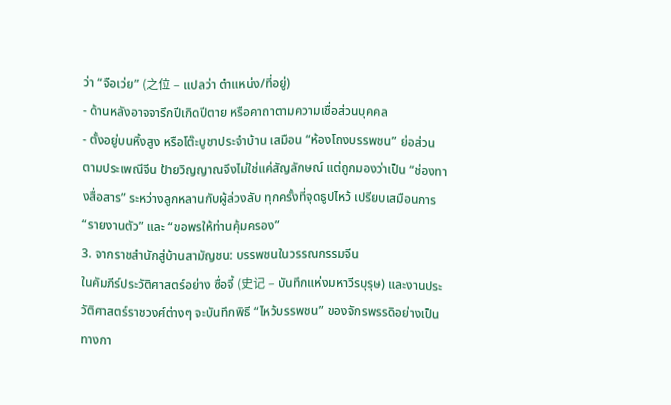ว่า “จือเว่ย” (之位 – แปลว่า ตำแหน่ง/ที่อยู่)
- ด้านหลังอาจจารึกปีเกิดปีตาย หรือคาถาตามความเชื่อส่วนบุคคล
- ตั้งอยู่บนหิ้งสูง หรือโต๊ะบูชาประจำบ้าน เสมือน “ห้องโถงบรรพชน” ย่อส่วน
ตามประเพณีจีน ป้ายวิญญาณจึงไม่ใช่แค่สัญลักษณ์ แต่ถูกมองว่าเป็น “ช่องทางสื่อสาร” ระหว่างลูกหลานกับผู้ล่วงลับ ทุกครั้งที่จุดธูปไหว้ เปรียบเสมือนการ “รายงานตัว” และ “ขอพรให้ท่านคุ้มครอง”
3. จากราชสำนักสู่บ้านสามัญชน: บรรพชนในวรรณกรรมจีน
ในคัมภีร์ประวัติศาสตร์อย่าง ซื่อจี้ (史记 – บันทึกแห่งมหาวีรบุรุษ) และงานประวัติศาสตร์ราชวงศ์ต่างๆ จะบันทึกพิธี “ไหว้บรรพชน” ของจักรพรรดิอย่างเป็นทางกา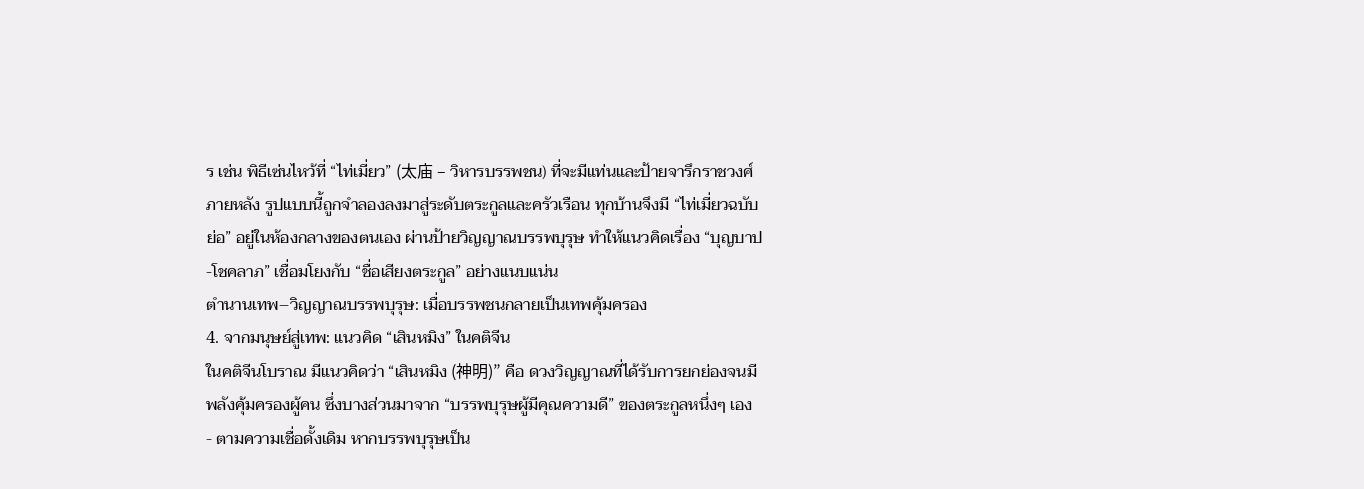ร เช่น พิธีเซ่นไหว้ที่ “ไท่เมี่ยว” (太庙 – วิหารบรรพชน) ที่จะมีแท่นและป้ายจารึกราชวงศ์
ภายหลัง รูปแบบนี้ถูกจำลองลงมาสู่ระดับตระกูลและครัวเรือน ทุกบ้านจึงมี “ไท่เมี่ยวฉบับย่อ” อยู่ในห้องกลางของตนเอง ผ่านป้ายวิญญาณบรรพบุรุษ ทำให้แนวคิดเรื่อง “บุญบาป-โชคลาภ” เชื่อมโยงกับ “ชื่อเสียงตระกูล” อย่างแนบแน่น
ตำนานเทพ–วิญญาณบรรพบุรุษ: เมื่อบรรพชนกลายเป็นเทพคุ้มครอง
4. จากมนุษย์สู่เทพ: แนวคิด “เสินหมิง” ในคติจีน
ในคติจีนโบราณ มีแนวคิดว่า “เสินหมิง (神明)” คือ ดวงวิญญาณที่ได้รับการยกย่องจนมีพลังคุ้มครองผู้คน ซึ่งบางส่วนมาจาก “บรรพบุรุษผู้มีคุณความดี” ของตระกูลหนึ่งๆ เอง
- ตามความเชื่อดั้งเดิม หากบรรพบุรุษเป็น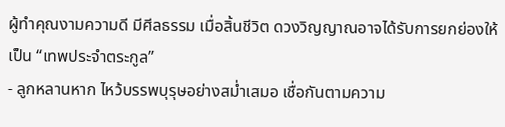ผู้ทำคุณงามความดี มีศีลธรรม เมื่อสิ้นชีวิต ดวงวิญญาณอาจได้รับการยกย่องให้เป็น “เทพประจำตระกูล”
- ลูกหลานหาก ไหว้บรรพบุรุษอย่างสม่ำเสมอ เชื่อกันตามความ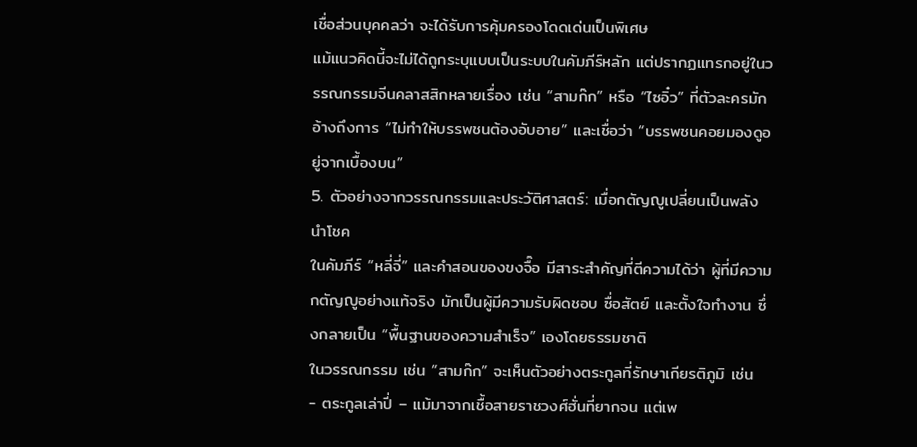เชื่อส่วนบุคคลว่า จะได้รับการคุ้มครองโดดเด่นเป็นพิเศษ
แม้แนวคิดนี้จะไม่ได้ถูกระบุแบบเป็นระบบในคัมภีร์หลัก แต่ปรากฏแทรกอยู่ในวรรณกรรมจีนคลาสสิกหลายเรื่อง เช่น “สามก๊ก” หรือ “ไซอิ๋ว” ที่ตัวละครมักอ้างถึงการ “ไม่ทำให้บรรพชนต้องอับอาย” และเชื่อว่า “บรรพชนคอยมองดูอยู่จากเบื้องบน”
5. ตัวอย่างจากวรรณกรรมและประวัติศาสตร์: เมื่อกตัญญูเปลี่ยนเป็นพลังนำโชค
ในคัมภีร์ “หลี่จี่” และคำสอนของขงจื๊อ มีสาระสำคัญที่ตีความได้ว่า ผู้ที่มีความกตัญญูอย่างแท้จริง มักเป็นผู้มีความรับผิดชอบ ซื่อสัตย์ และตั้งใจทำงาน ซึ่งกลายเป็น “พื้นฐานของความสำเร็จ” เองโดยธรรมชาติ
ในวรรณกรรม เช่น “สามก๊ก” จะเห็นตัวอย่างตระกูลที่รักษาเกียรติภูมิ เช่น
- ตระกูลเล่าปี่ – แม้มาจากเชื้อสายราชวงศ์ฮั่นที่ยากจน แต่เพ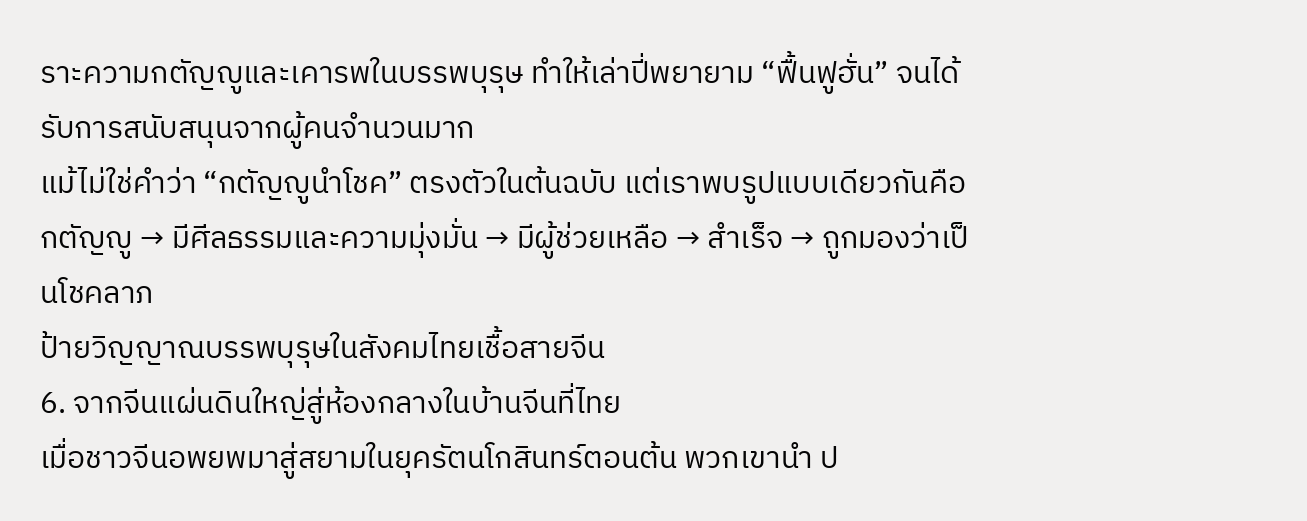ราะความกตัญญูและเคารพในบรรพบุรุษ ทำให้เล่าปี่พยายาม “ฟื้นฟูฮั่น” จนได้รับการสนับสนุนจากผู้คนจำนวนมาก
แม้ไม่ใช่คำว่า “กตัญญูนำโชค” ตรงตัวในต้นฉบับ แต่เราพบรูปแบบเดียวกันคือ กตัญญู → มีศีลธรรมและความมุ่งมั่น → มีผู้ช่วยเหลือ → สำเร็จ → ถูกมองว่าเป็นโชคลาภ
ป้ายวิญญาณบรรพบุรุษในสังคมไทยเชื้อสายจีน
6. จากจีนแผ่นดินใหญ่สู่ห้องกลางในบ้านจีนที่ไทย
เมื่อชาวจีนอพยพมาสู่สยามในยุครัตนโกสินทร์ตอนต้น พวกเขานำ ป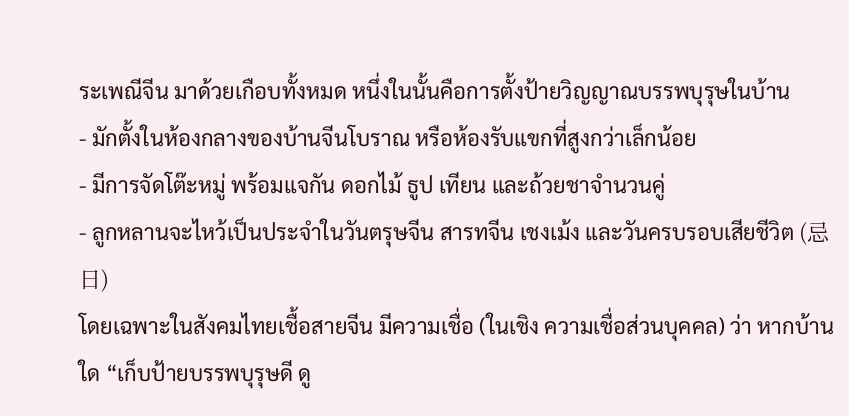ระเพณีจีน มาด้วยเกือบทั้งหมด หนึ่งในนั้นคือการตั้งป้ายวิญญาณบรรพบุรุษในบ้าน
- มักตั้งในห้องกลางของบ้านจีนโบราณ หรือห้องรับแขกที่สูงกว่าเล็กน้อย
- มีการจัดโต๊ะหมู่ พร้อมแจกัน ดอกไม้ ธูป เทียน และถ้วยชาจำนวนคู่
- ลูกหลานจะไหว้เป็นประจำในวันตรุษจีน สารทจีน เชงเม้ง และวันครบรอบเสียชีวิต (忌日)
โดยเฉพาะในสังคมไทยเชื้อสายจีน มีความเชื่อ (ในเชิง ความเชื่อส่วนบุคคล) ว่า หากบ้านใด “เก็บป้ายบรรพบุรุษดี ดู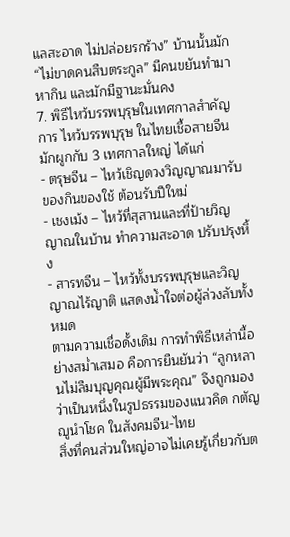แลสะอาด ไม่ปล่อยรกร้าง” บ้านนั้นมัก “ไม่ขาดคนสืบตระกูล” มีคนขยันทำมาหากิน และมักมีฐานะมั่นคง
7. พิธีไหว้บรรพบุรุษในเทศกาลสำคัญ
การ ไหว้บรรพบุรุษ ในไทยเชื้อสายจีน มักผูกกับ 3 เทศกาลใหญ่ ได้แก่
- ตรุษจีน – ไหว้เชิญดวงวิญญาณมารับของกินของใช้ ต้อนรับปีใหม่
- เชงเม้ง – ไหว้ที่สุสานและที่ป้ายวิญญาณในบ้าน ทำความสะอาด ปรับปรุงหิ้ง
- สารทจีน – ไหว้ทั้งบรรพบุรุษและวิญญาณไร้ญาติ แสดงน้ำใจต่อผู้ล่วงลับทั้งหมด
ตามความเชื่อดั้งเดิม การทำพิธีเหล่านี้อย่างสม่ำเสมอ คือการยืนยันว่า “ลูกหลานไม่ลืมบุญคุณผู้มีพระคุณ” จึงถูกมองว่าเป็นหนึ่งในรูปธรรมของแนวคิด กตัญญูนำโชค ในสังคมจีน-ไทย
สิ่งที่คนส่วนใหญ่อาจไม่เคยรู้เกี่ยวกับต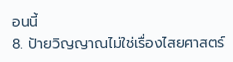อนนี้
8. ป้ายวิญญาณไม่ใช่เรื่องไสยศาสตร์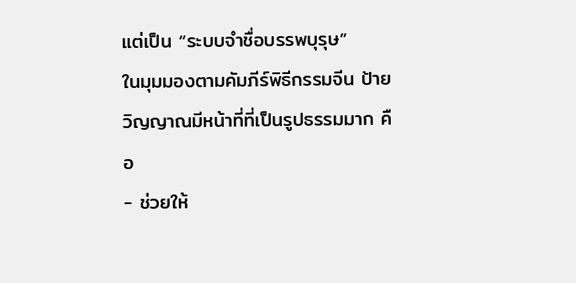แต่เป็น “ระบบจำชื่อบรรพบุรุษ”
ในมุมมองตามคัมภีร์พิธีกรรมจีน ป้ายวิญญาณมีหน้าที่ที่เป็นรูปธรรมมาก คือ
- ช่วยให้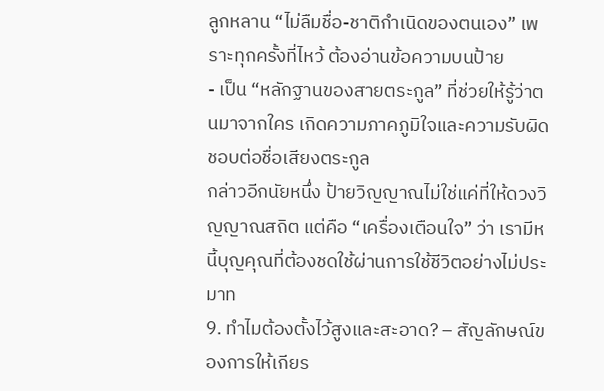ลูกหลาน “ไม่ลืมชื่อ-ชาติกำเนิดของตนเอง” เพราะทุกครั้งที่ไหว้ ต้องอ่านข้อความบนป้าย
- เป็น “หลักฐานของสายตระกูล” ที่ช่วยให้รู้ว่าตนมาจากใคร เกิดความภาคภูมิใจและความรับผิดชอบต่อชื่อเสียงตระกูล
กล่าวอีกนัยหนึ่ง ป้ายวิญญาณไม่ใช่แค่ที่ให้ดวงวิญญาณสถิต แต่คือ “เครื่องเตือนใจ” ว่า เรามีหนี้บุญคุณที่ต้องชดใช้ผ่านการใช้ชีวิตอย่างไม่ประมาท
9. ทำไมต้องตั้งไว้สูงและสะอาด? – สัญลักษณ์ของการให้เกียร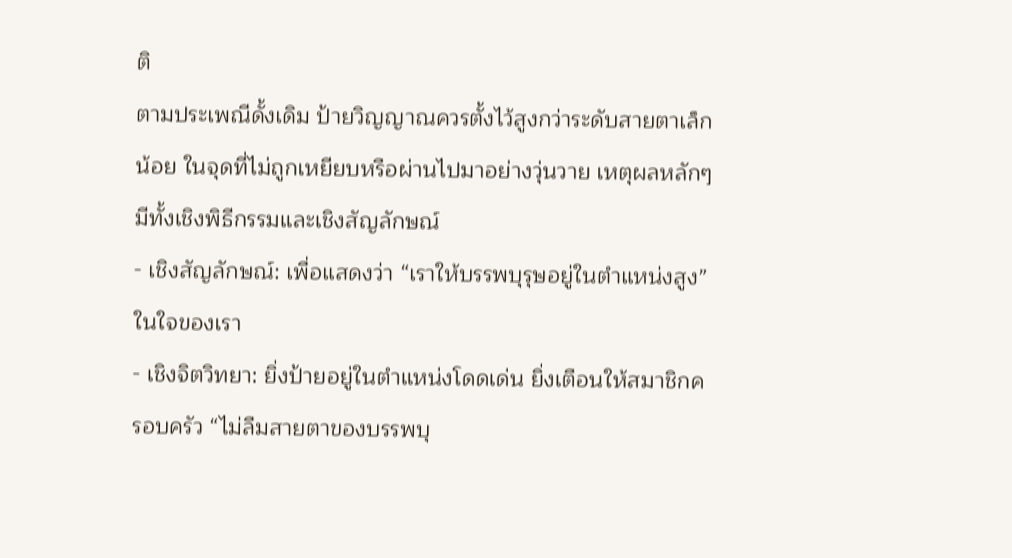ติ
ตามประเพณีดั้งเดิม ป้ายวิญญาณควรตั้งไว้สูงกว่าระดับสายตาเล็กน้อย ในจุดที่ไม่ถูกเหยียบหรือผ่านไปมาอย่างวุ่นวาย เหตุผลหลักๆ มีทั้งเชิงพิธีกรรมและเชิงสัญลักษณ์
- เชิงสัญลักษณ์: เพื่อแสดงว่า “เราให้บรรพบุรุษอยู่ในตำแหน่งสูง” ในใจของเรา
- เชิงจิตวิทยา: ยิ่งป้ายอยู่ในตำแหน่งโดดเด่น ยิ่งเตือนให้สมาชิกครอบครัว “ไม่ลืมสายตาของบรรพบุ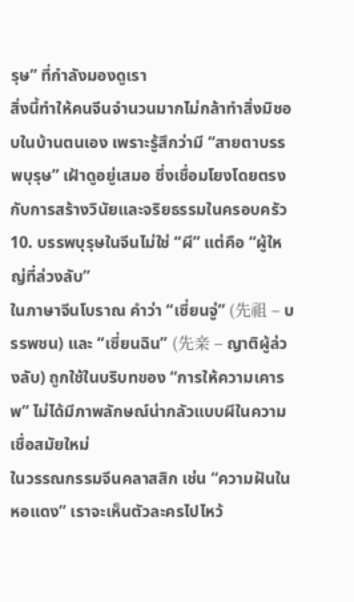รุษ” ที่กำลังมองดูเรา
สิ่งนี้ทำให้คนจีนจำนวนมากไม่กล้าทำสิ่งมิชอบในบ้านตนเอง เพราะรู้สึกว่ามี “สายตาบรรพบุรุษ” เฝ้าดูอยู่เสมอ ซึ่งเชื่อมโยงโดยตรงกับการสร้างวินัยและจริยธรรมในครอบครัว
10. บรรพบุรุษในจีนไม่ใช่ “ผี” แต่คือ “ผู้ใหญ่ที่ล่วงลับ”
ในภาษาจีนโบราณ คำว่า “เซี่ยนจู่” (先祖 – บรรพชน) และ “เซี่ยนฉิน” (先亲 – ญาติผู้ล่วงลับ) ถูกใช้ในบริบทของ “การให้ความเคารพ” ไม่ได้มีภาพลักษณ์น่ากลัวแบบผีในความเชื่อสมัยใหม่
ในวรรณกรรมจีนคลาสสิก เช่น “ความฝันในหอแดง” เราจะเห็นตัวละครไปไหว้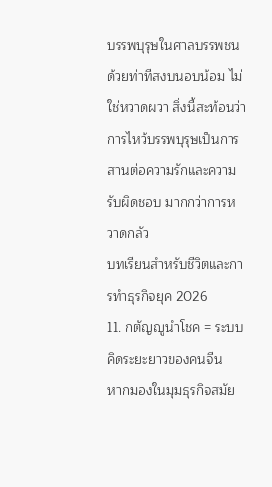บรรพบุรุษในศาลบรรพชน ด้วยท่าทีสงบนอบน้อม ไม่ใช่หวาดผวา สิ่งนี้สะท้อนว่า การไหว้บรรพบุรุษเป็นการสานต่อความรักและความรับผิดชอบ มากกว่าการหวาดกลัว
บทเรียนสำหรับชีวิตและการทำธุรกิจยุค 2026
11. กตัญญูนำโชค = ระบบคิดระยะยาวของคนจีน
หากมองในมุมธุรกิจสมัย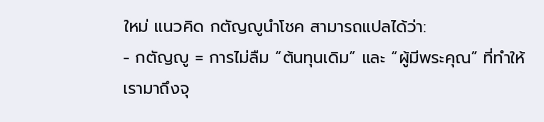ใหม่ แนวคิด กตัญญูนำโชค สามารถแปลได้ว่า:
- กตัญญู = การไม่ลืม “ต้นทุนเดิม” และ “ผู้มีพระคุณ” ที่ทำให้เรามาถึงจุ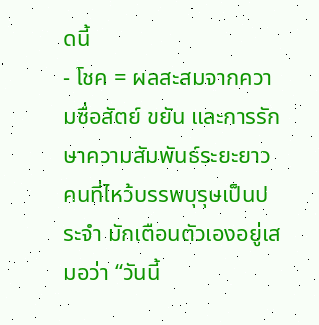ดนี้
- โชค = ผลสะสมจากความซื่อสัตย์ ขยัน และการรักษาความสัมพันธ์ระยะยาว
คนที่ไหว้บรรพบุรุษเป็นประจำ มักเตือนตัวเองอยู่เสมอว่า “วันนี้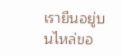เรายืนอยู่บนไหล่ขอ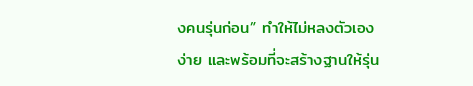งคนรุ่นก่อน” ทำให้ไม่หลงตัวเองง่าย และพร้อมที่จะสร้างฐานให้รุ่น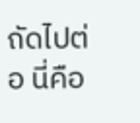ถัดไปต่อ นี่คือ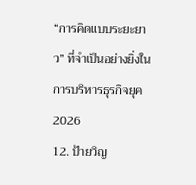“การคิดแบบระยะยาว” ที่จำเป็นอย่างยิ่งในการบริหารธุรกิจยุค 2026
12. ป้ายวิญ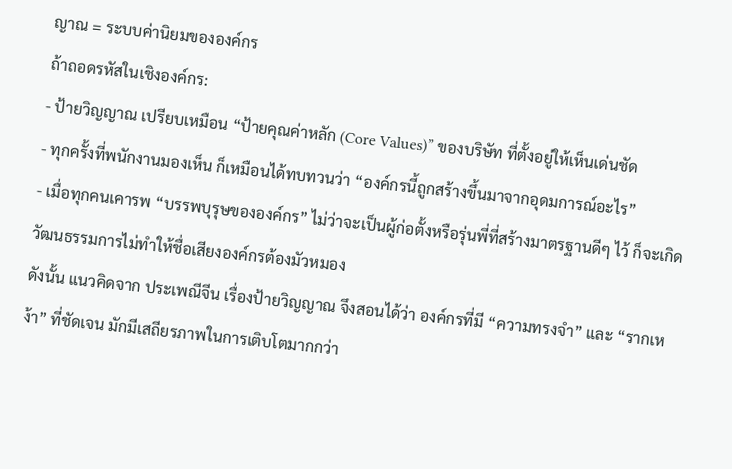ญาณ = ระบบค่านิยมขององค์กร
ถ้าถอดรหัสในเชิงองค์กร:
- ป้ายวิญญาณ เปรียบเหมือน “ป้ายคุณค่าหลัก (Core Values)” ของบริษัท ที่ตั้งอยู่ให้เห็นเด่นชัด
- ทุกครั้งที่พนักงานมองเห็น ก็เหมือนได้ทบทวนว่า “องค์กรนี้ถูกสร้างขึ้นมาจากอุดมการณ์อะไร”
- เมื่อทุกคนเคารพ “บรรพบุรุษขององค์กร” ไม่ว่าจะเป็นผู้ก่อตั้งหรือรุ่นพี่ที่สร้างมาตรฐานดีๆ ไว้ ก็จะเกิดวัฒนธรรมการไม่ทำให้ชื่อเสียงองค์กรต้องมัวหมอง
ดังนั้น แนวคิดจาก ประเพณีจีน เรื่องป้ายวิญญาณ จึงสอนได้ว่า องค์กรที่มี “ความทรงจำ” และ “รากเหง้า” ที่ชัดเจน มักมีเสถียรภาพในการเติบโตมากกว่า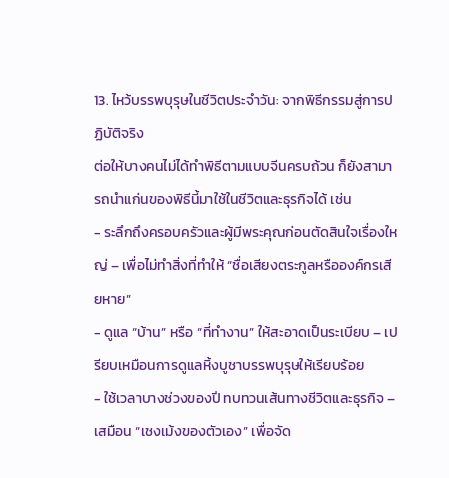13. ไหว้บรรพบุรุษในชีวิตประจำวัน: จากพิธีกรรมสู่การปฏิบัติจริง
ต่อให้บางคนไม่ได้ทำพิธีตามแบบจีนครบถ้วน ก็ยังสามารถนำแก่นของพิธีนี้มาใช้ในชีวิตและธุรกิจได้ เช่น
- ระลึกถึงครอบครัวและผู้มีพระคุณก่อนตัดสินใจเรื่องใหญ่ – เพื่อไม่ทำสิ่งที่ทำให้ “ชื่อเสียงตระกูลหรือองค์กรเสียหาย”
- ดูแล “บ้าน” หรือ “ที่ทำงาน” ให้สะอาดเป็นระเบียบ – เปรียบเหมือนการดูแลหิ้งบูชาบรรพบุรุษให้เรียบร้อย
- ใช้เวลาบางช่วงของปี ทบทวนเส้นทางชีวิตและธุรกิจ – เสมือน “เชงเม้งของตัวเอง” เพื่อจัด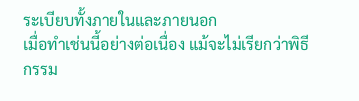ระเบียบทั้งภายในและภายนอก
เมื่อทำเช่นนี้อย่างต่อเนื่อง แม้จะไม่เรียกว่าพิธีกรรม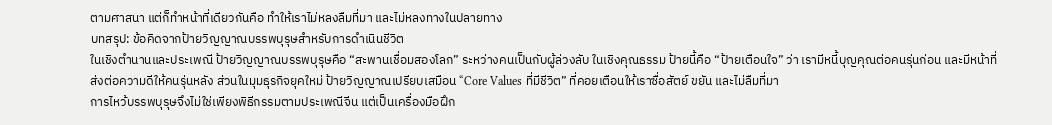ตามศาสนา แต่ก็ทำหน้าที่เดียวกันคือ ทำให้เราไม่หลงลืมที่มา และไม่หลงทางในปลายทาง
บทสรุป: ข้อคิดจากป้ายวิญญาณบรรพบุรุษสำหรับการดำเนินชีวิต
ในเชิงตำนานและประเพณี ป้ายวิญญาณบรรพบุรุษคือ “สะพานเชื่อมสองโลก” ระหว่างคนเป็นกับผู้ล่วงลับ ในเชิงคุณธรรม ป้ายนี้คือ “ป้ายเตือนใจ” ว่า เรามีหนี้บุญคุณต่อคนรุ่นก่อน และมีหน้าที่ส่งต่อความดีให้คนรุ่นหลัง ส่วนในมุมธุรกิจยุคใหม่ ป้ายวิญญาณเปรียบเสมือน “Core Values ที่มีชีวิต” ที่คอยเตือนให้เราซื่อสัตย์ ขยัน และไม่ลืมที่มา
การไหว้บรรพบุรุษจึงไม่ใช่เพียงพิธีกรรมตามประเพณีจีน แต่เป็นเครื่องมือฝึก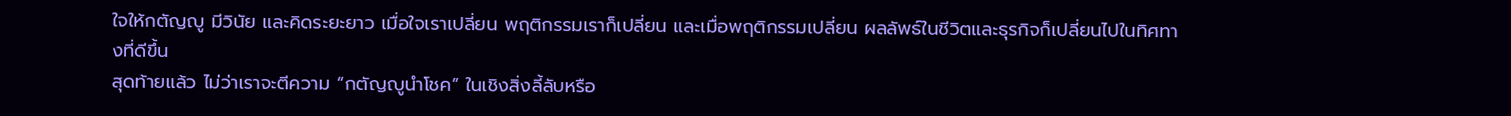ใจให้กตัญญู มีวินัย และคิดระยะยาว เมื่อใจเราเปลี่ยน พฤติกรรมเราก็เปลี่ยน และเมื่อพฤติกรรมเปลี่ยน ผลลัพธ์ในชีวิตและธุรกิจก็เปลี่ยนไปในทิศทางที่ดีขึ้น
สุดท้ายแล้ว ไม่ว่าเราจะตีความ “กตัญญูนำโชค” ในเชิงสิ่งลี้ลับหรือ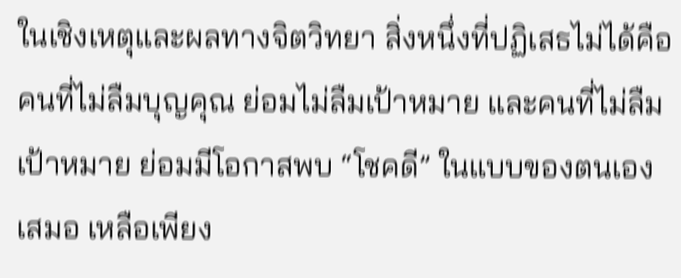ในเชิงเหตุและผลทางจิตวิทยา สิ่งหนึ่งที่ปฏิเสธไม่ได้คือ คนที่ไม่ลืมบุญคุณ ย่อมไม่ลืมเป้าหมาย และคนที่ไม่ลืมเป้าหมาย ย่อมมีโอกาสพบ “โชคดี” ในแบบของตนเองเสมอ เหลือเพียง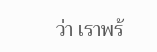ว่า เราพร้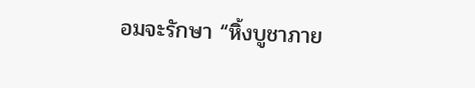อมจะรักษา “หิ้งบูชาภาย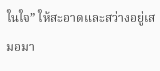ในใจ” ให้สะอาดและสว่างอยู่เสมอมา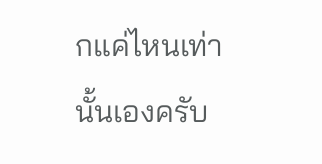กแค่ไหนเท่านั้นเองครับ